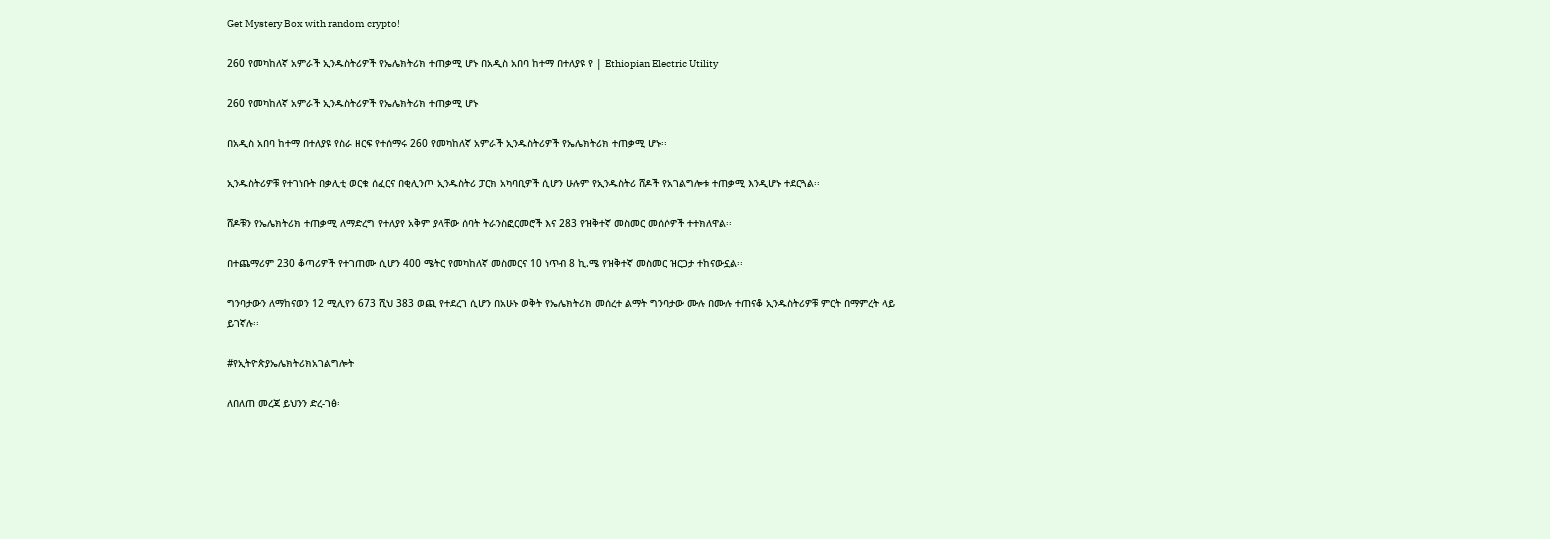Get Mystery Box with random crypto!

260 የመካከለኛ አምራች ኢንዱስትሪዎች የኤሌክትሪክ ተጠቃሚ ሆኑ በአዲስ አበባ ከተማ በተለያዩ የ | Ethiopian Electric Utility

260 የመካከለኛ አምራች ኢንዱስትሪዎች የኤሌክትሪክ ተጠቃሚ ሆኑ

በአዲስ አበባ ከተማ በተለያዩ የስራ ዘርፍ የተሰማሩ 260 የመካከለኛ አምራች ኢንዱስትሪዎች የኤሌክትሪክ ተጠቃሚ ሆኑ፡፡

ኢንዱስትሪዎቹ የተገነቡት በቃሊቲ ወርቁ ሰፈርና በቂሊንጦ ኢንዱስትሪ ፓርክ አካባቢዎች ሲሆን ሁሉም የኢንዱስትሪ ሸዶች የአገልግሎቱ ተጠቃሚ እንዲሆኑ ተደርጓል፡፡

ሸዶቹን የኤሌክትሪክ ተጠቃሚ ለማድረግ የተለያየ አቅም ያላቸው ሰባት ትራንስፎርመሮች እና 283 የዝቅተኛ መስመር መሰሶዎች ተተክለዋል፡፡

በተጨማሪም 230 ቆጣሪዎች የተገጠሙ ሲሆን 400 ሜትር የመካከለኛ መስመርና 10 ነጥብ 8 ኪ.ሜ የዝቅተኛ መስመር ዝርጋታ ተከናውኗል፡፡

ግንባታውን ለማከናወን 12 ሚሊየን 673 ሺህ 383 ወጪ የተደረገ ሲሆን በአሁኑ ወቅት የኤሌክትሪክ መሰረተ ልማት ግንባታው ሙሉ በሙሉ ተጠናቆ ኢንዱስትሪዎቹ ምርት በማምረት ላይ
ይገኛሉ፡፡

#የኢትዮጵያኤሌክትሪክአገልግሎት

ለበለጠ መረጃ ይህንን ድረ-ገፅ፡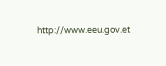http://www.eeu.gov.et